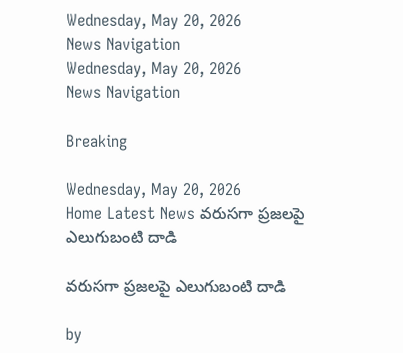Wednesday, May 20, 2026
News Navigation
Wednesday, May 20, 2026
News Navigation

Breaking

Wednesday, May 20, 2026
Home Latest News వరుసగా ప్రజలపై ఎలుగుబంటి దాడి

వరుసగా ప్రజలపై ఎలుగుబంటి దాడి

by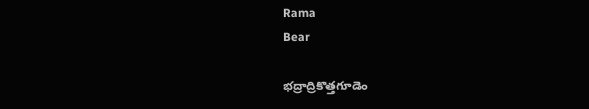Rama
Bear

భద్రాద్రికొత్తగూడెం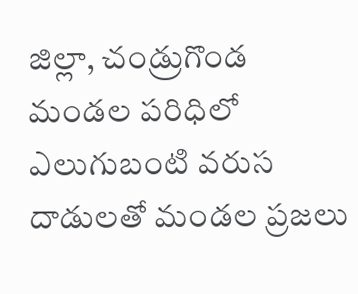జిల్లా, చండ్రుగొండ మండల పరిధిలో ఎలుగుబంటి వరుస దాడులతో మండల ప్రజలు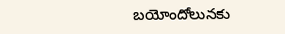బయోందోలునకు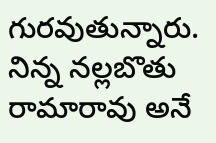గురవుతున్నారు. నిన్న నల్లబొతు రామారావు అనే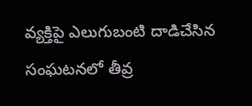వ్యక్తిపై ఎలుగుబంటి దాడిచేసిన సంఘటనలో తీవ్ర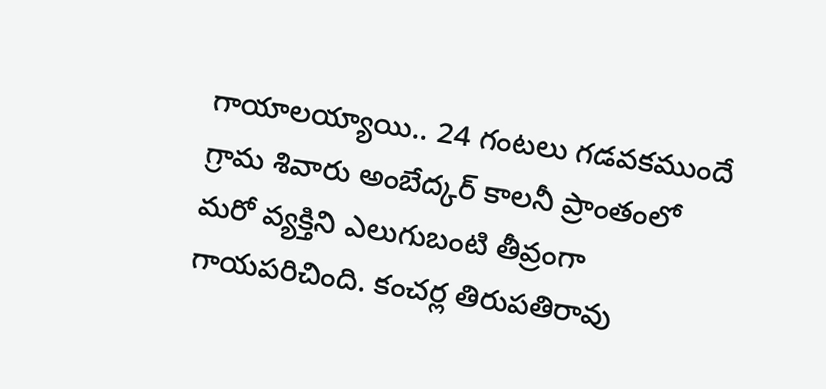గాయాలయ్యాయి.. 24 గంటలు గడవకముందే గ్రామ శివారు అంబేద్కర్ కాలనీ ప్రాంతంలో మరో వ్యక్తిని ఎలుగుబంటి తీవ్రంగా గాయపరిచింది. కంచర్ల తిరుపతిరావు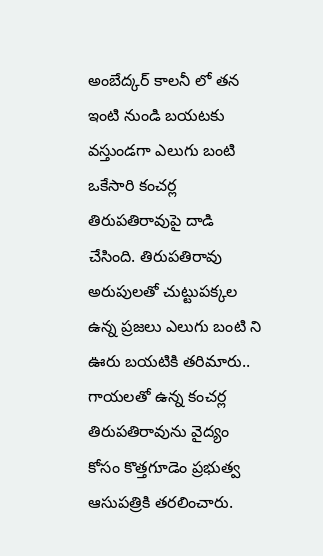అంబేద్కర్ కాలనీ లో తన ఇంటి నుండి బయటకు వస్తుండగా ఎలుగు బంటి ఒకేసారి కంచర్ల తిరుపతిరావుపై దాడి చేసింది. తిరుపతిరావు అరుపులతో చుట్టుపక్కల ఉన్న ప్రజలు ఎలుగు బంటి ని ఊరు బయటికి తరిమారు.. గాయలతో ఉన్న కంచర్ల తిరుపతిరావును వైద్యం కోసం కొత్తగూడెం ప్రభుత్వ ఆసుపత్రికి తరలించారు.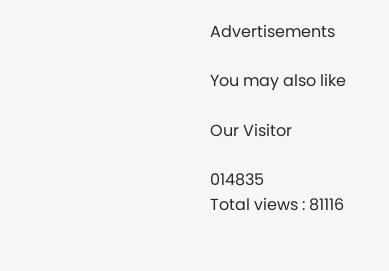Advertisements

You may also like

Our Visitor

014835
Total views : 81116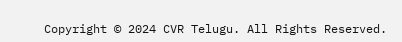Copyright © 2024 CVR Telugu. All Rights Reserved.